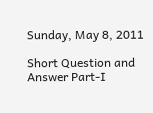Sunday, May 8, 2011

Short Question and Answer Part-I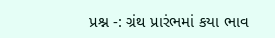પ્રશ્ન -: ગ્રંથ પ્રારંભમાં કયા ભાવ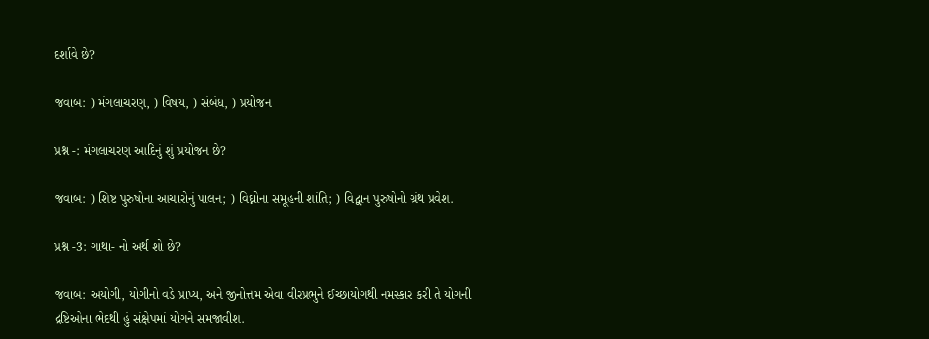દર્શાવે છે?

જવાબ: ) મંગલાચરણ, ) વિષય, ) સંબંધ, ) પ્રયોજન

પ્રશ્ન -: મંગલાચરણ આદિનું શું પ્રયોજન છે?

જવાબ: ) શિષ્ટ પુરુષોના આચારોનું પાલન; ) વિઘ્નોના સમૂહની શાંતિ; ) વિદ્વાન પુરુષોનો ગ્રંથ પ્રવેશ.

પ્રશ્ન -3: ગાથા- નો અર્થ શો છે?

જવાબ: અયોગી, યોગીનો વડે પ્રાપ્ય, અને જીનોત્તમ એવા વીરપ્રભુને ઈચ્છાયોગથી નમસ્કાર કરી તે યોગની દ્રષ્ટિઓના ભેદથી હું સંક્ષેપમાં યોગને સમજાવીશ.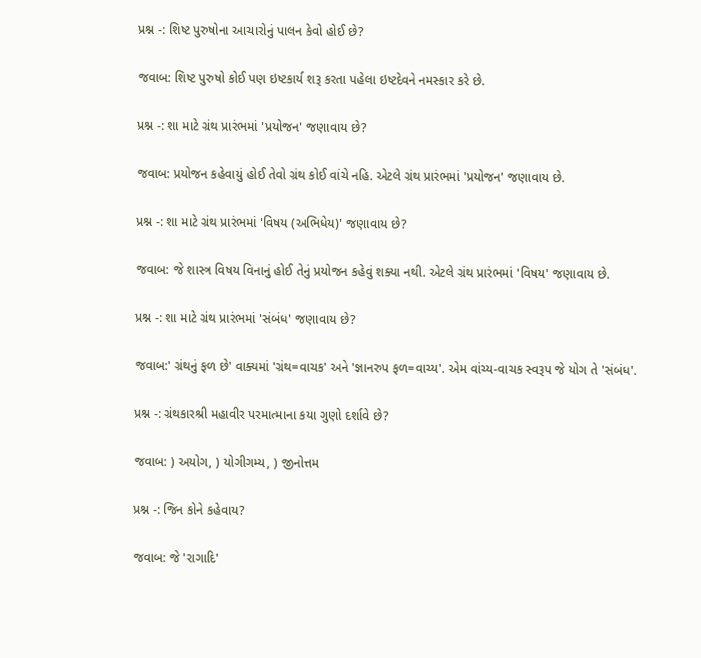પ્રશ્ન -: શિષ્ટ પુરુષોના આચારોનું પાલન કેવો હોઈ છે?

જવાબ: શિષ્ટ પુરુષો કોઈ પણ ઇષ્ટકાર્ય શરૂ કરતા પહેલા ઇષ્ટદેવને નમસ્કાર કરે છે.

પ્રશ્ન -: શા માટે ગ્રંથ પ્રારંભમાં 'પ્રયોજન' જણાવાય છે?

જવાબ: પ્રયોજન કહેવાયું હોઈ તેવો ગ્રંથ કોઈ વાંચે નહિ. એટલે ગ્રંથ પ્રારંભમાં 'પ્રયોજન' જણાવાય છે.

પ્રશ્ન -: શા માટે ગ્રંથ પ્રારંભમાં 'વિષય (અભિધેય)' જણાવાય છે?

જવાબ: જે શાસ્ત્ર વિષય વિનાનું હોઈ તેનું પ્રયોજન કહેવું શક્યા નથી. એટલે ગ્રંથ પ્રારંભમાં 'વિષય' જણાવાય છે.

પ્રશ્ન -: શા માટે ગ્રંથ પ્રારંભમાં 'સંબંધ' જણાવાય છે?

જવાબ:' ગ્રંથનું ફળ છે' વાક્યમાં 'ગ્રંથ=વાચક' અને 'જ્ઞાનરુપ ફળ=વાચ્ય'. એમ વાંચ્ય-વાચક સ્વરૂપ જે યોગ તે 'સંબંધ'.

પ્રશ્ન -: ગ્રંથકારશ્રી મહાવીર પરમાત્માના કયા ગુણો દર્શાવે છે?

જવાબ: ) અયોગ, ) યોગીગમ્ય, ) જીનોત્તમ

પ્રશ્ન -: જિન કોને કહેવાય?

જવાબ: જે 'રાગાદિ'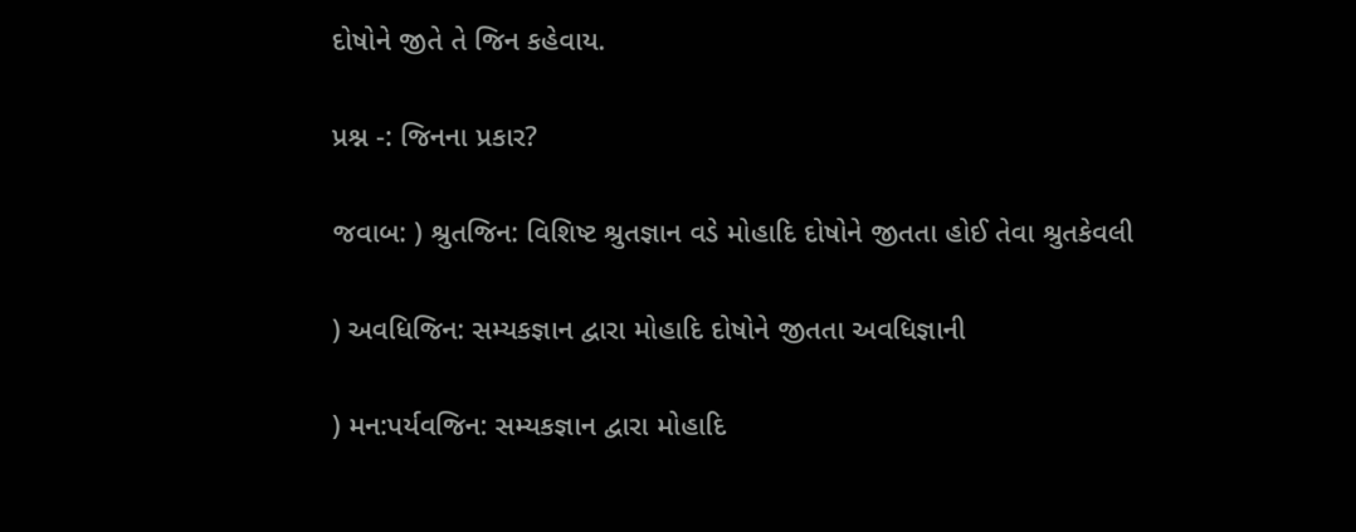દોષોને જીતે તે જિન કહેવાય.

પ્રશ્ન -: જિનના પ્રકાર?

જવાબ: ) શ્રુતજિન: વિશિષ્ટ શ્રુતજ્ઞાન વડે મોહાદિ દોષોને જીતતા હોઈ તેવા શ્રુતકેવલી

) અવધિજિન: સમ્યકજ્ઞાન દ્વારા મોહાદિ દોષોને જીતતા અવધિજ્ઞાની

) મન:પર્યવજિન: સમ્યકજ્ઞાન દ્વારા મોહાદિ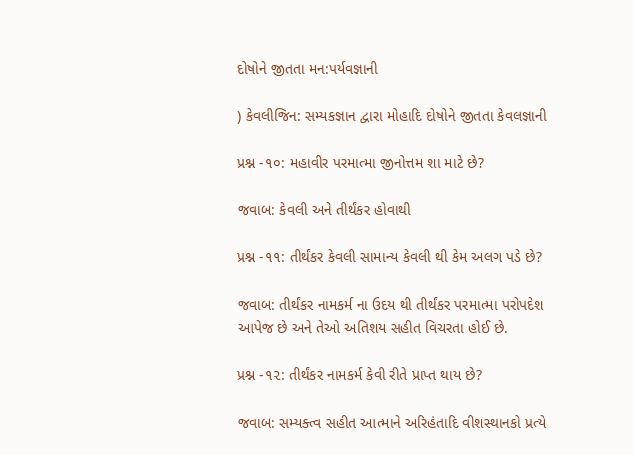દોષોને જીતતા મન:પર્યવજ્ઞાની

) કેવલીજિન: સમ્યકજ્ઞાન દ્વારા મોહાદિ દોષોને જીતતા કેવલજ્ઞાની

પ્રશ્ન -૧૦: મહાવીર પરમાત્મા જીનોત્તમ શા માટે છે?

જવાબ: કેવલી અને તીર્થંકર હોવાથી

પ્રશ્ન -૧૧: તીર્થંકર કેવલી સામાન્ય કેવલી થી કેમ અલગ પડે છે?

જવાબ: તીર્થંકર નામકર્મ ના ઉદય થી તીર્થંકર પરમાત્મા પરોપદેશ આપેજ છે અને તેઓ અતિશય સહીત વિચરતા હોઈ છે.

પ્રશ્ન -૧૨: તીર્થંકર નામકર્મ કેવી રીતે પ્રાપ્ત થાય છે?

જવાબ: સમ્યક્ત્વ સહીત આત્માને અરિહંતાદિ વીશસ્થાનકો પ્રત્યે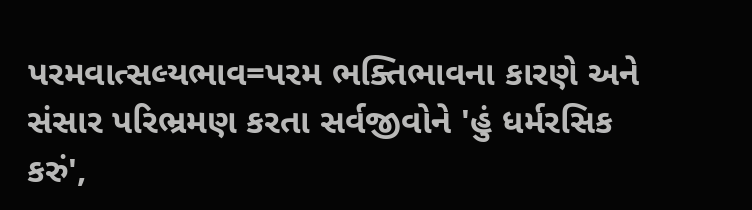પરમવાત્સલ્યભાવ=પરમ ભક્તિભાવના કારણે અને સંસાર પરિભ્રમણ કરતા સર્વજીવોને 'હું ધર્મરસિક કરું',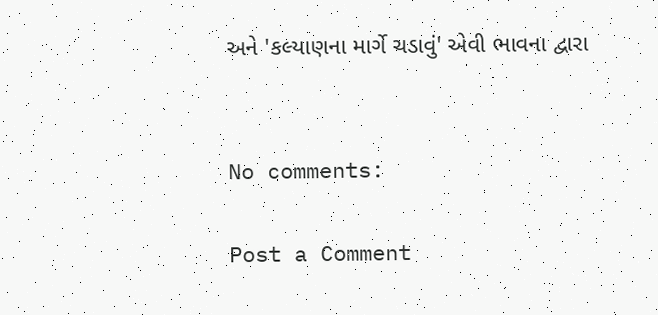અને 'કલ્યાણના માર્ગે ચડાવું' એવી ભાવના દ્વારા


No comments:

Post a Comment